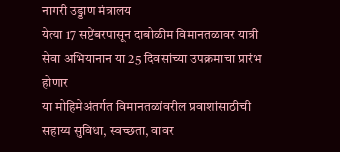नागरी उड्डाण मंत्रालय
येत्या 17 सप्टेंबरपासून दाबोळीम विमानतळावर यात्री सेवा अभियानान या 25 दिवसांच्या उपक्रमाचा प्रारंभ होणार
या मोहिमेअंतर्गत विमानतळांवरील प्रवाशांसाठीची सहाय्य सुविधा, स्वच्छता, वावर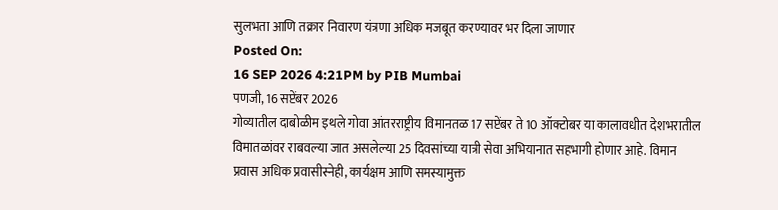सुलभता आणि तक्रार निवारण यंत्रणा अधिक मजबूत करण्यावर भर दिला जाणार
Posted On:
16 SEP 2026 4:21PM by PIB Mumbai
पणजी, 16 सप्टेंबर 2026
गोव्यातील दाबोळीम इथले गोवा आंतरराष्ट्रीय विमानतळ 17 सप्टेंबर ते 10 ऑक्टोबर या कालावधीत देशभरातील विमातळांवर राबवल्या जात असलेल्या 25 दिवसांच्या यात्री सेवा अभियानात सहभागी होणार आहे. विमान प्रवास अधिक प्रवासीस्नेही, कार्यक्षम आणि समस्यामुक्त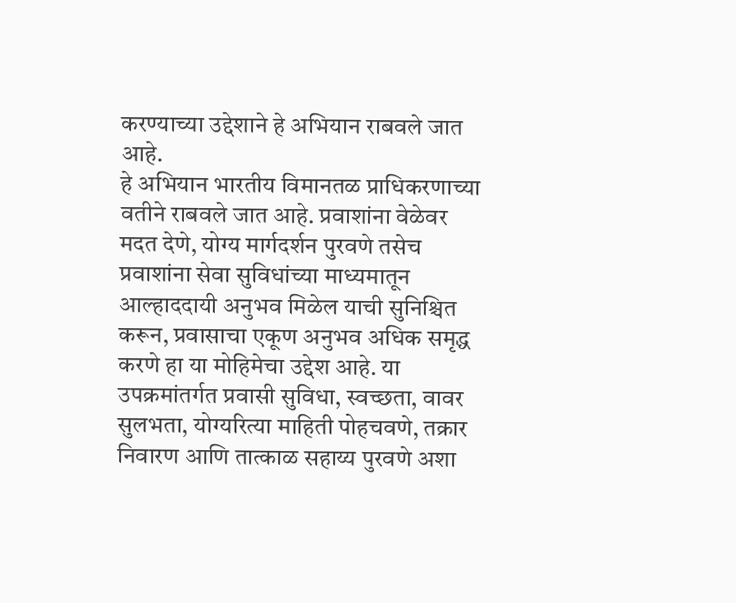करण्याच्या उद्देशाने हे अभियान राबवले जात आहे.
हे अभियान भारतीय विमानतळ प्राधिकरणाच्या वतीने राबवले जात आहे. प्रवाशांना वेळेवर मदत देणे, योग्य मार्गदर्शन पुरवणे तसेच प्रवाशांना सेवा सुविधांच्या माध्यमातून आल्हाददायी अनुभव मिळेल याची सुनिश्चित करून, प्रवासाचा एकूण अनुभव अधिक समृद्ध करणे हा या मोहिमेचा उद्देश आहे. या उपक्रमांतर्गत प्रवासी सुविधा, स्वच्छता, वावर सुलभता, योग्यरित्या माहिती पोहचवणे, तक्रार निवारण आणि तात्काळ सहाय्य पुरवणे अशा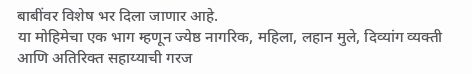बाबींवर विशेष भर दिला जाणार आहे.
या मोहिमेचा एक भाग म्हणून ज्येष्ठ नागरिक, महिला, लहान मुले, दिव्यांग व्यक्ती आणि अतिरिक्त सहाय्याची गरज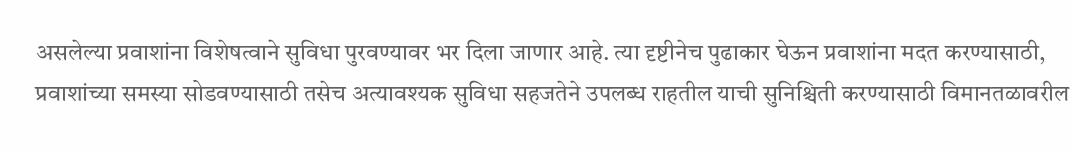असलेल्या प्रवाशांना विशेषत्वाने सुविधा पुरवण्यावर भर दिला जाणार आहे. त्या दृष्टीनेच पुढाकार घेऊन प्रवाशांना मदत करण्यासाठी, प्रवाशांच्या समस्या सोडवण्यासाठी तसेच अत्यावश्यक सुविधा सहजतेने उपलब्ध राहतील याची सुनिश्चिती करण्यासाठी विमानतळावरील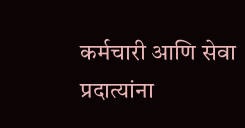कर्मचारी आणि सेवा प्रदात्यांना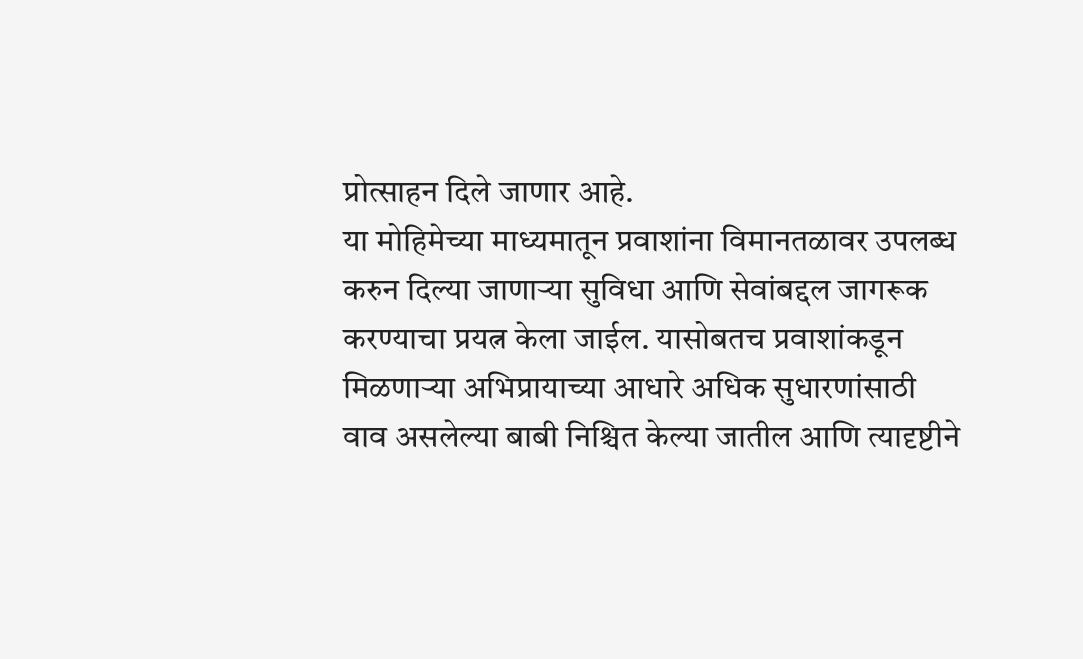प्रोत्साहन दिले जाणार आहे.
या मोहिमेच्या माध्यमातून प्रवाशांना विमानतळावर उपलब्ध करुन दिल्या जाणाऱ्या सुविधा आणि सेवांबद्दल जागरूक करण्याचा प्रयत्न केला जाईल. यासोबतच प्रवाशांकडून मिळणाऱ्या अभिप्रायाच्या आधारे अधिक सुधारणांसाठी वाव असलेल्या बाबी निश्चित केल्या जातील आणि त्यादृष्टीने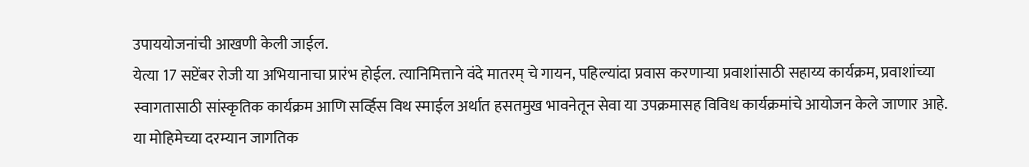उपाययोजनांची आखणी केली जाईल.
येत्या 17 सप्टेंबर रोजी या अभियानाचा प्रारंभ होईल. त्यानिमित्ताने वंदे मातरम् चे गायन, पहिल्यांदा प्रवास करणाऱ्या प्रवाशांसाठी सहाय्य कार्यक्रम, प्रवाशांच्या स्वागतासाठी सांस्कृतिक कार्यक्रम आणि सर्व्हिस विथ स्माईल अर्थात हसतमुख भावनेतून सेवा या उपक्रमासह विविध कार्यक्रमांचे आयोजन केले जाणार आहे. या मोहिमेच्या दरम्यान जागतिक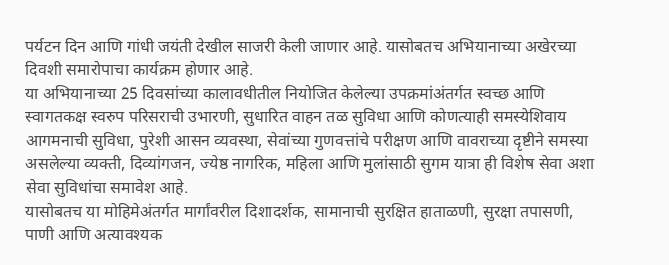पर्यटन दिन आणि गांधी जयंती देखील साजरी केली जाणार आहे. यासोबतच अभियानाच्या अखेरच्या दिवशी समारोपाचा कार्यक्रम होणार आहे.
या अभियानाच्या 25 दिवसांच्या कालावधीतील नियोजित केलेल्या उपक्रमांअंतर्गत स्वच्छ आणि स्वागतकक्ष स्वरुप परिसराची उभारणी, सुधारित वाहन तळ सुविधा आणि कोणत्याही समस्येशिवाय आगमनाची सुविधा, पुरेशी आसन व्यवस्था, सेवांच्या गुणवत्तांचे परीक्षण आणि वावराच्या दृष्टीने समस्या असलेल्या व्यक्ती, दिव्यांगजन, ज्येष्ठ नागरिक, महिला आणि मुलांसाठी सुगम यात्रा ही विशेष सेवा अशा सेवा सुविधांचा समावेश आहे.
यासोबतच या मोहिमेअंतर्गत मार्गांवरील दिशादर्शक, सामानाची सुरक्षित हाताळणी, सुरक्षा तपासणी, पाणी आणि अत्यावश्यक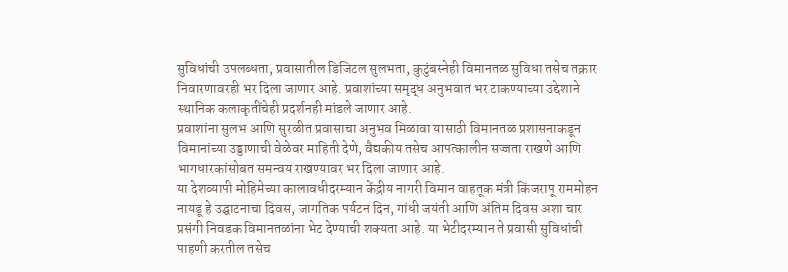सुविधांची उपलब्धता, प्रवासातील डिजिटल सुलभता, कुटुंबस्नेही विमानतळ सुविधा तसेच तक्रार निवारणावरही भर दिला जाणार आहे. प्रवाशांच्या समृद्ध अनुभवात भर टाकण्याच्या उद्देशाने स्थानिक कलाकृतींचेही प्रदर्शनही मांडले जाणार आहे.
प्रवाशांना सुलभ आणि सुरळीत प्रवासाचा अनुभव मिळावा यासाठी विमानतळ प्रशासनाकडून विमानांच्या उड्डाणाची वेळेवर माहिती देणे, वैद्यकीय तसेच आपत्कालीन सज्जता राखणे आणि भागधारकांसोबत समन्वय राखण्यावर भर दिला जाणार आहे.
या देशव्यापी मोहिमेच्या कालावधीदरम्यान केंद्रीय नागरी विमान वाहतूक मंत्री किंजरापू राममोहन नायडू हे उद्घाटनाचा दिवस, जागतिक पर्यटन दिन, गांधी जयंती आणि अंतिम दिवस अशा चार प्रसंगी निवडक विमानतळांना भेट देण्याची शक्यता आहे. या भेटीदरम्यान ते प्रवासी सुविधांची पाहणी करतील तसेच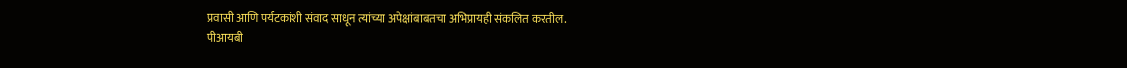प्रवासी आणि पर्यटकांशी संवाद साधून त्यांच्या अपेक्षांबाबतचा अभिप्रायही संकलित करतील.
पीआयबी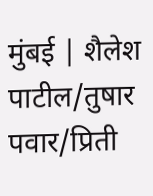मुंबई | शैलेश पाटील/तुषार पवार/प्रिती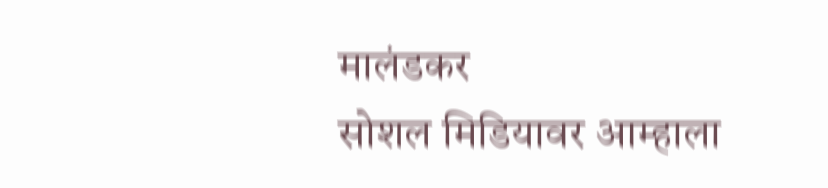मालंडकर
सोशल मिडियावर आम्हाला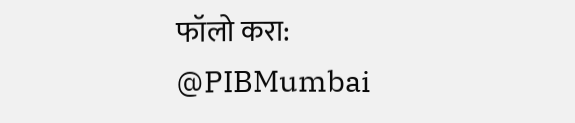फॉलो करा:
@PIBMumbai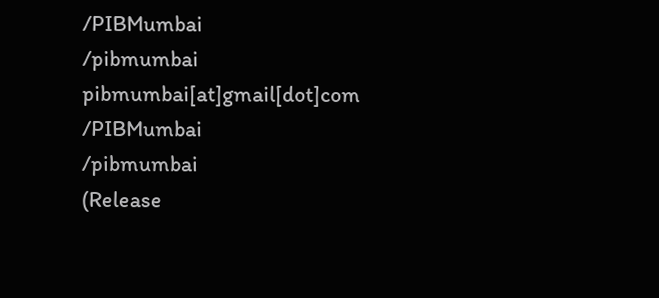/PIBMumbai
/pibmumbai
pibmumbai[at]gmail[dot]com
/PIBMumbai
/pibmumbai
(Release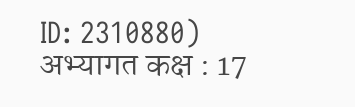ID: 2310880)
अभ्यागत कक्ष : 17